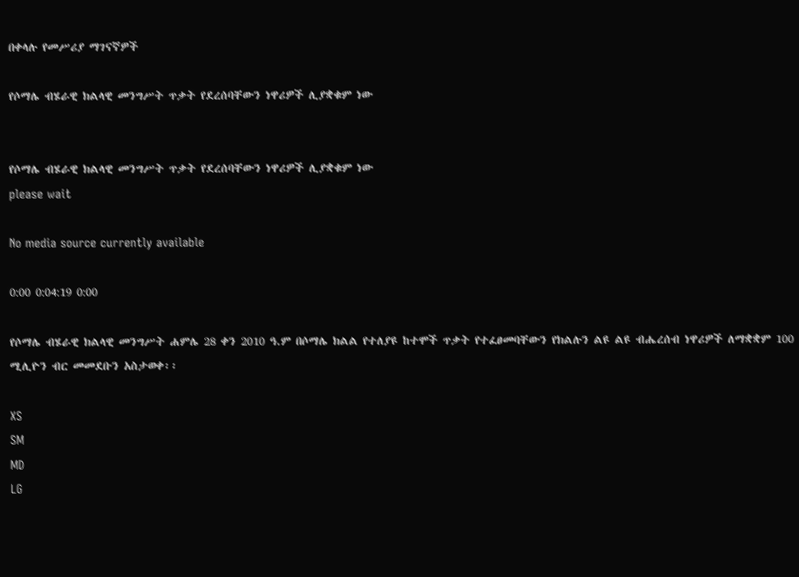በቀላሉ የመሥሪያ ማገናኛዎች

የሶማሌ ብሄራዊ ክልላዊ መንግሥት ጥቃት የደረሰባቸውን ነዋሪዎች ሊያቋቁም ነው


የሶማሌ ብሄራዊ ክልላዊ መንግሥት ጥቃት የደረሰባቸውን ነዋሪዎች ሊያቋቁም ነው
please wait

No media source currently available

0:00 0:04:19 0:00

የሶማሌ ብሄራዊ ክልላዊ መንግሥት ሐምሌ 28 ቀን 2010 ዓ.ም በሶማሌ ክልል የተለያዩ ከተሞች ጥቃት የተፈፀመባቸውን የክልሉን ልዩ ልዩ ብሔረሰብ ነዋሪዎች ለማቋቋም 100 ሚሊዮን ብር መመደቡን አስታወቀ፡፡

XS
SM
MD
LG